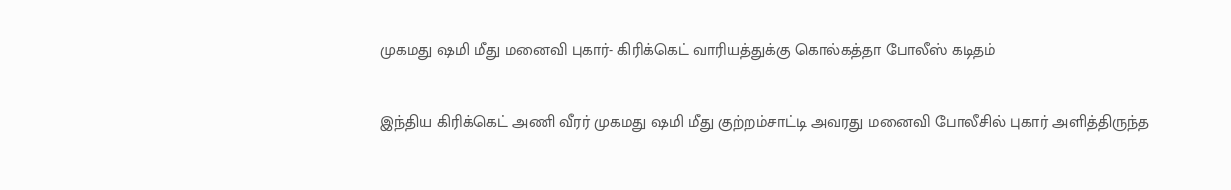முகமது ‌ஷமி மீது மனைவி புகார்- கிரிக்கெட் வாரியத்துக்கு கொல்கத்தா போலீஸ் கடிதம்

இந்திய கிரிக்கெட் அணி வீரர் முகமது ஷமி மீது குற்றம்சாட்டி அவரது மனைவி போலீசில் புகார் அளித்திருந்த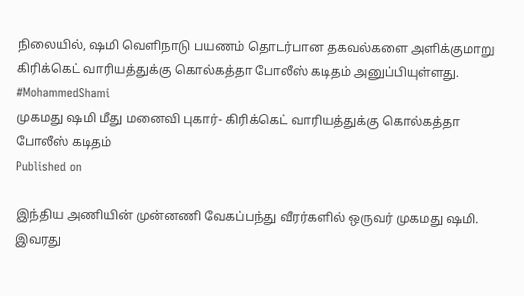நிலையில், ஷமி வெளிநாடு பயணம் தொடர்பான தகவல்களை அளிக்குமாறு கிரிக்கெட் வாரியத்துக்கு கொல்கத்தா போலீஸ் கடிதம் அனுப்பியுள்ளது. #MohammedShami
முகமது ‌ஷமி மீது மனைவி புகார்- கிரிக்கெட் வாரியத்துக்கு கொல்கத்தா போலீஸ் கடிதம்
Published on

இந்திய அணியின் முன்னணி வேகப்பந்து வீரர்களில் ஒருவர் முகமது ‌ஷமி. இவரது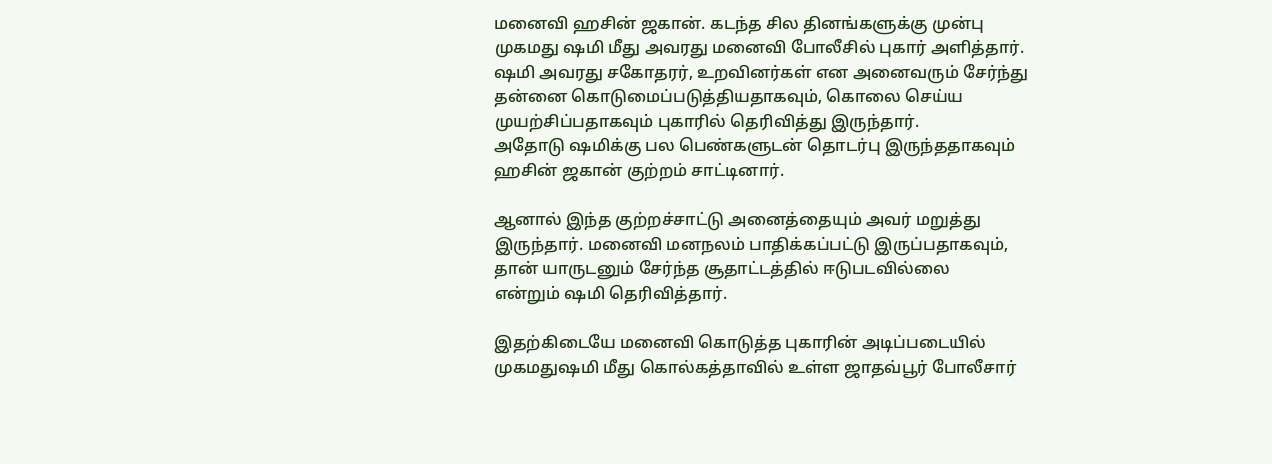மனைவி ஹசின் ஜகான். கடந்த சில தினங்களுக்கு முன்பு முகமது ‌ஷமி மீது அவரது மனைவி போலீசில் புகார் அளித்தார். ஷமி அவரது சகோதரர், உறவினர்கள் என அனைவரும் சேர்ந்து தன்னை கொடுமைப்படுத்தியதாகவும், கொலை செய்ய முயற்சிப்பதாகவும் புகாரில் தெரிவித்து இருந்தார். அதோடு ‌ஷமிக்கு பல பெண்களுடன் தொடர்பு இருந்ததாகவும் ஹசின் ஜகான் குற்றம் சாட்டினார்.

ஆனால் இந்த குற்றச்சாட்டு அனைத்தையும் அவர் மறுத்து இருந்தார். மனைவி மனநலம் பாதிக்கப்பட்டு இருப்பதாகவும், தான் யாருடனும் சேர்ந்த சூதாட்டத்தில் ஈடுபடவில்லை என்றும் ‌ஷமி தெரிவித்தார்.

இதற்கிடையே மனைவி கொடுத்த புகாரின் அடிப்படையில் முகமது‌ஷமி மீது கொல்கத்தாவில் உள்ள ஜாதவ்பூர் போலீசார்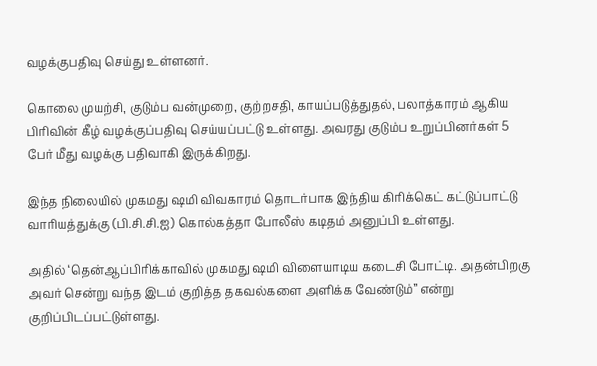வழக்குபதிவு செய்து உள்ளனர்.

கொலை முயற்சி, குடும்ப வன்முறை, குற்றசதி, காயப்படுத்துதல், பலாத்காரம் ஆகிய பிரிவின் கீழ் வழக்குப்பதிவு செய்யப்பட்டு உள்ளது. அவரது குடும்ப உறுப்பினர்கள் 5 பேர் மீது வழக்கு பதிவாகி இருக்கிறது.

இந்த நிலையில் முகமது ‌ஷமி விவகாரம் தொடர்பாக இந்திய கிரிக்கெட் கட்டுப்பாட்டு வாரியத்துக்கு (பி.சி.சி.ஐ) கொல்கத்தா போலீஸ் கடிதம் அனுப்பி உள்ளது.

அதில் ‘தென்ஆப்பிரிக்காவில் முகமது‌ ஷமி விளையாடிய கடைசி போட்டி. அதன்பிறகு அவர் சென்று வந்த இடம் குறித்த தகவல்களை அளிக்க வேண்டும்” என்று குறிப்பிடப்பட்டுள்ளது.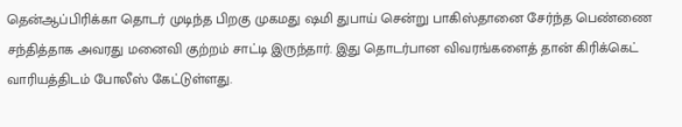தென்ஆப்பிரிக்கா தொடர் முடிந்த பிறகு முகமது‌ ஷமி துபாய் சென்று பாகிஸ்தானை சேர்ந்த பெண்ணை சந்தித்தாக அவரது மனைவி குற்றம் சாட்டி இருந்தார். இது தொடர்பான விவரங்களைத் தான் கிரிக்கெட் வாரியத்திடம் போலீஸ் கேட்டுள்ளது.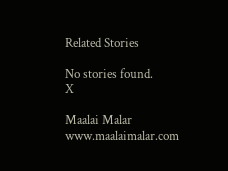Related Stories

No stories found.
X

Maalai Malar
www.maalaimalar.com